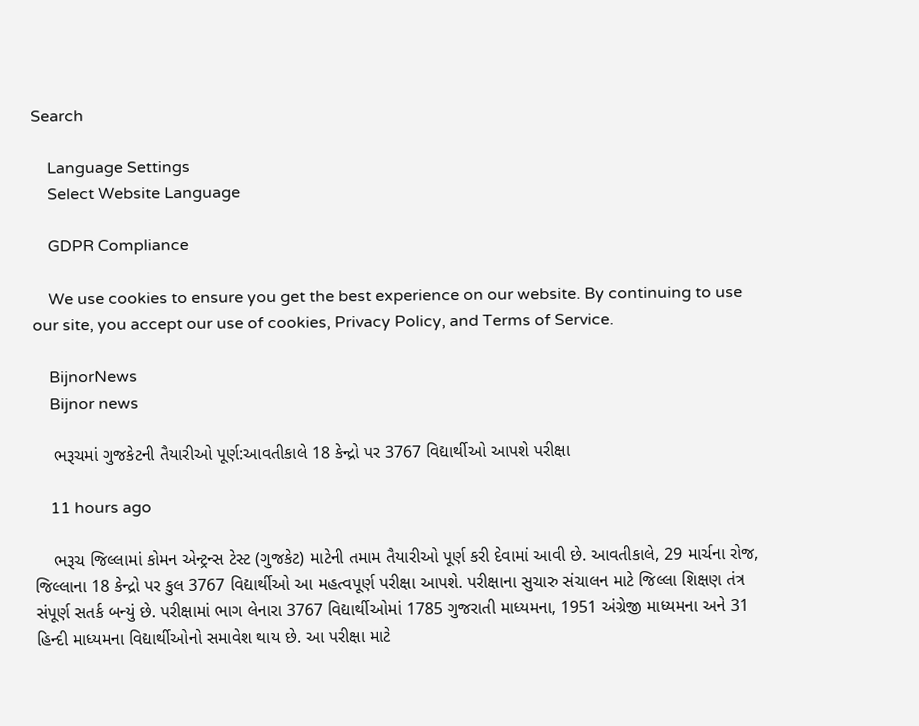Search

    Language Settings
    Select Website Language

    GDPR Compliance

    We use cookies to ensure you get the best experience on our website. By continuing to use our site, you accept our use of cookies, Privacy Policy, and Terms of Service.

    BijnorNews
    Bijnor news

    ભરૂચમાં ગુજકેટની તૈયારીઓ પૂર્ણ:આવતીકાલે 18 કેન્દ્રો પર 3767 વિદ્યાર્થીઓ આપશે પરીક્ષા

    11 hours ago

    ભરૂચ જિલ્લામાં કોમન એન્ટ્રન્સ ટેસ્ટ (ગુજકેટ) માટેની તમામ તૈયારીઓ પૂર્ણ કરી દેવામાં આવી છે. આવતીકાલે, 29 માર્ચના રોજ, જિલ્લાના 18 કેન્દ્રો પર કુલ 3767 વિદ્યાર્થીઓ આ મહત્વપૂર્ણ પરીક્ષા આપશે. પરીક્ષાના સુચારુ સંચાલન માટે જિલ્લા શિક્ષણ તંત્ર સંપૂર્ણ સતર્ક બન્યું છે. પરીક્ષામાં ભાગ લેનારા 3767 વિદ્યાર્થીઓમાં 1785 ગુજરાતી માધ્યમના, 1951 અંગ્રેજી માધ્યમના અને 31 હિન્દી માધ્યમના વિદ્યાર્થીઓનો સમાવેશ થાય છે. આ પરીક્ષા માટે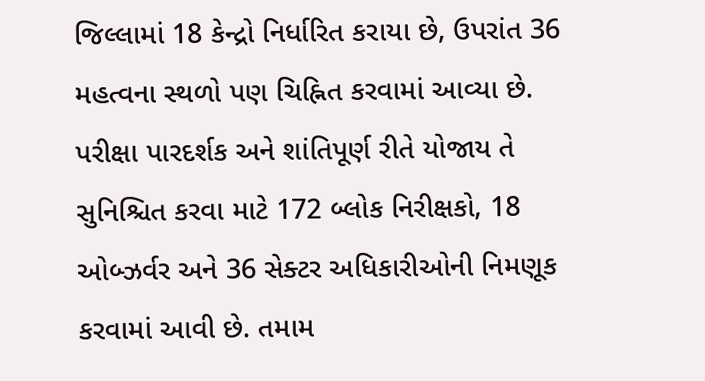જિલ્લામાં 18 કેન્દ્રો નિર્ધારિત કરાયા છે, ઉપરાંત 36 મહત્વના સ્થળો પણ ચિહ્નિત કરવામાં આવ્યા છે. પરીક્ષા પારદર્શક અને શાંતિપૂર્ણ રીતે યોજાય તે સુનિશ્ચિત કરવા માટે 172 બ્લોક નિરીક્ષકો, 18 ઓબ્ઝર્વર અને 36 સેક્ટર અધિકારીઓની નિમણૂક કરવામાં આવી છે. તમામ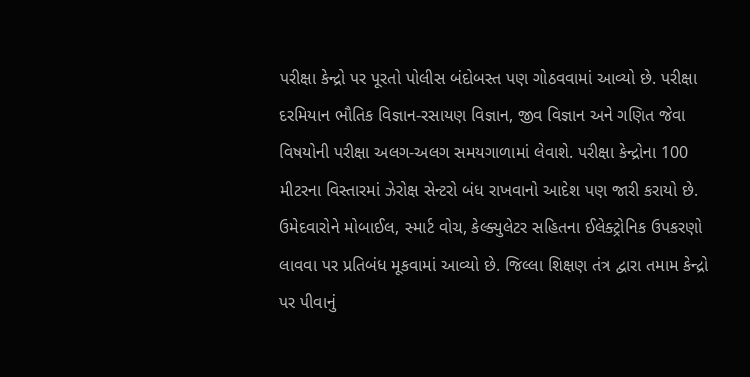પરીક્ષા કેન્દ્રો પર પૂરતો પોલીસ બંદોબસ્ત પણ ગોઠવવામાં આવ્યો છે. પરીક્ષા દરમિયાન ભૌતિક વિજ્ઞાન-રસાયણ વિજ્ઞાન, જીવ વિજ્ઞાન અને ગણિત જેવા વિષયોની પરીક્ષા અલગ-અલગ સમયગાળામાં લેવાશે. પરીક્ષા કેન્દ્રોના 100 મીટરના વિસ્તારમાં ઝેરોક્ષ સેન્ટરો બંધ રાખવાનો આદેશ પણ જારી કરાયો છે. ઉમેદવારોને મોબાઈલ, સ્માર્ટ વોચ, કેલ્ક્યુલેટર સહિતના ઈલેક્ટ્રોનિક ઉપકરણો લાવવા પર પ્રતિબંધ મૂકવામાં આવ્યો છે. જિલ્લા શિક્ષણ તંત્ર દ્વારા તમામ કેન્દ્રો પર પીવાનું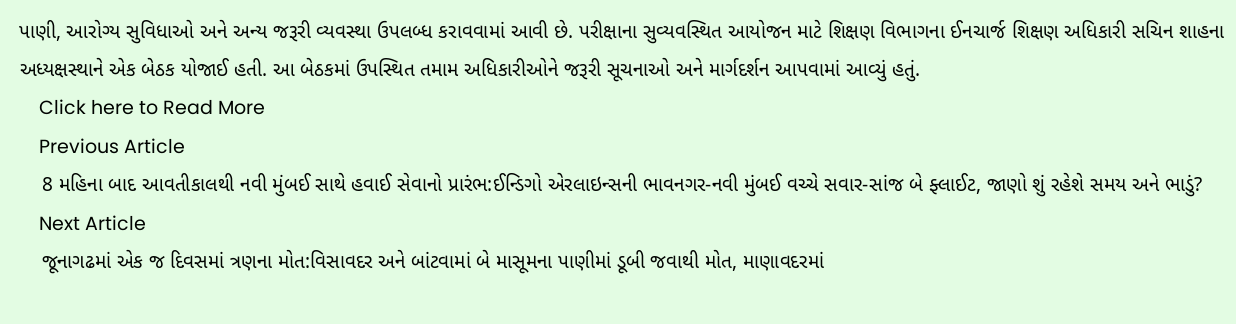પાણી, આરોગ્ય સુવિધાઓ અને અન્ય જરૂરી વ્યવસ્થા ઉપલબ્ધ કરાવવામાં આવી છે. પરીક્ષાના સુવ્યવસ્થિત આયોજન માટે શિક્ષણ વિભાગના ઈનચાર્જ શિક્ષણ અધિકારી સચિન શાહના અધ્યક્ષસ્થાને એક બેઠક યોજાઈ હતી. આ બેઠકમાં ઉપસ્થિત તમામ અધિકારીઓને જરૂરી સૂચનાઓ અને માર્ગદર્શન આપવામાં આવ્યું હતું.
    Click here to Read More
    Previous Article
    8 મહિના બાદ આવતીકાલથી નવી મુંબઈ સાથે હવાઈ સેવાનો પ્રારંભ:ઈન્ડિગો એરલાઇન્સની ભાવનગર-નવી મુંબઈ વચ્ચે સવાર-સાંજ બે ફ્લાઈટ, જાણો શું રહેશે સમય અને ભાડું?
    Next Article
    જૂનાગઢમાં એક જ દિવસમાં ત્રણના મોત:વિસાવદર અને બાંટવામાં બે માસૂમના પાણીમાં ડૂબી જવાથી મોત, માણાવદરમાં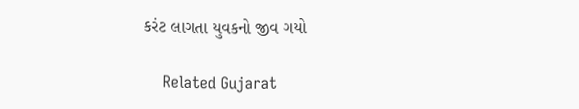કરંટ લાગતા યુવકનો જીવ ગયો

    Related Gujarat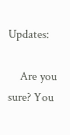Updates:

    Are you sure? You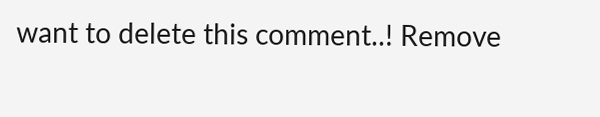want to delete this comment..! Remove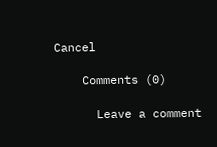Cancel

    Comments (0)

      Leave a comment